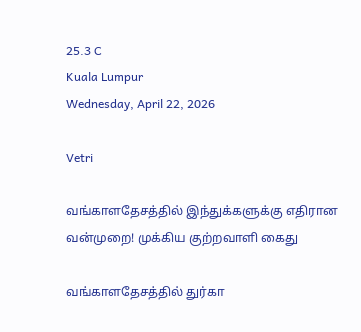25.3 C
Kuala Lumpur
Wednesday, April 22, 2026

Vetri

வங்காளதேசத்தில் இந்துக்களுக்கு எதிரான வன்முறை! முக்கிய குற்றவாளி கைது

வங்காளதேசத்தில் துர்கா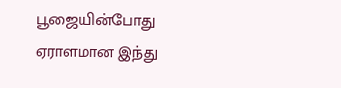பூஜையின்போது ஏராளமான இந்து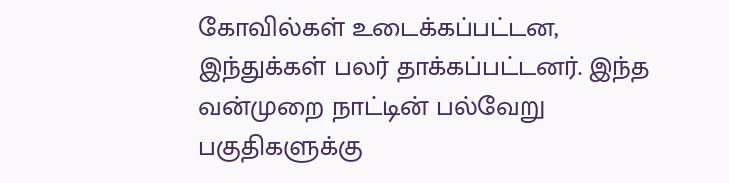கோவில்கள் உடைக்கப்பட்டன, இந்துக்கள் பலர் தாக்கப்பட்டனர். இந்த வன்முறை நாட்டின் பல்வேறு பகுதிகளுக்கு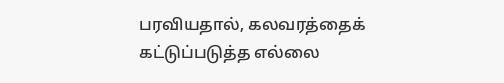பரவியதால், கலவரத்தைக் கட்டுப்படுத்த எல்லை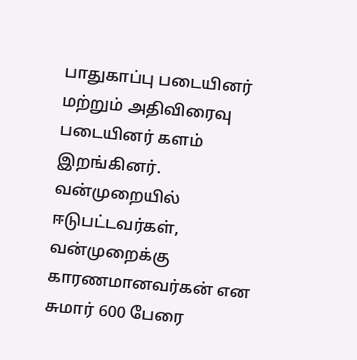பாதுகாப்பு படையினர் மற்றும் அதிவிரைவு படையினர் களம் இறங்கினர். வன்முறையில் ஈடுபட்டவர்கள், வன்முறைக்கு காரணமானவர்கன் என சுமார் 600 பேரை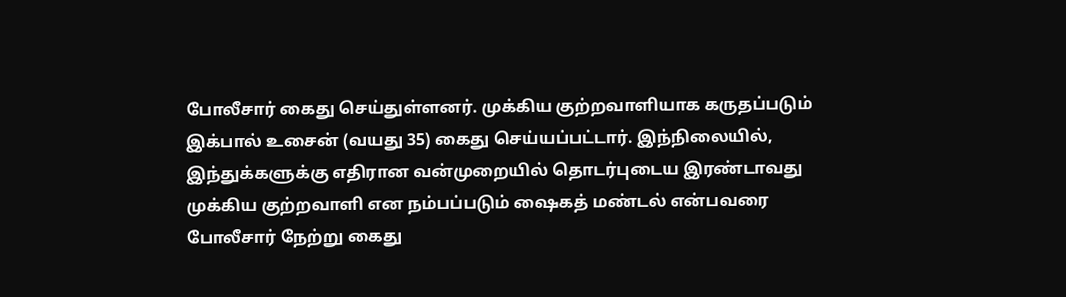போலீசார் கைது செய்துள்ளனர். முக்கிய குற்றவாளியாக கருதப்படும் இக்பால் உசைன் (வயது 35) கைது செய்யப்பட்டார். இந்நிலையில், இந்துக்களுக்கு எதிரான வன்முறையில் தொடர்புடைய இரண்டாவது முக்கிய குற்றவாளி என நம்பப்படும் ஷைகத் மண்டல் என்பவரை போலீசார் நேற்று கைது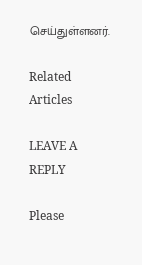செய்துள்ளனர்.

Related Articles

LEAVE A REPLY

Please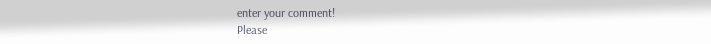enter your comment!
Please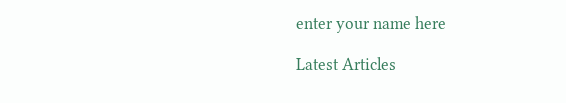enter your name here

Latest Articles